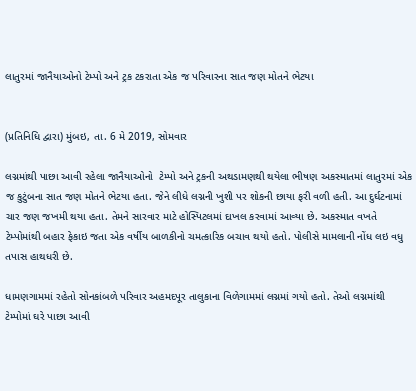લાતુરમાં જાનૈયાઓનો ટેમ્પો અને ટ્રક ટકરાતા એક જ પરિવારના સાત જણ મોતને ભેટયા


(પ્રતિનિધિ દ્વારા) મુંબઇ, તા. 6 મે 2019, સોમવાર

લગ્નમાંથી પાછા આવી રહેલા જાનૈયાઓનો  ટેમ્પો અને ટ્રકની અથડામણથી થયેલા ભીષણ અકસ્માતમાં લાતુરમાં એક જ કુટુંબના સાત જણ મોતને ભેટયા હતા. જેને લીધે લગ્નની ખુશી પર શોકની છાયા ફરી વળી હતી. આ દુર્ઘટનામાં ચાર જણ જખમી થયા હતા. તેમને સારવાર માટે હોસ્પિટલમાં દાખલ કરવામાં આવ્યા છે. અકસ્માત વખતે ટેમ્પોમાંથી બહાર ફેકાઇ જતા એક વર્ષીય બાળકીનો ચમત્કારિક બચાવ થયો હતો. પોલીસે મામલાની નોંધ લઇ વધુ તપાસ હાથધરી છે.

ધામણગામમાં રહેતો સોનકાંબળે પરિવાર અહમદપૂર તાલુકાના વિળેગામમાં લગ્નમાં ગયો હતો. તેઓ લગ્નમાંથી ટેમ્પોમાં ઘરે પાછા આવી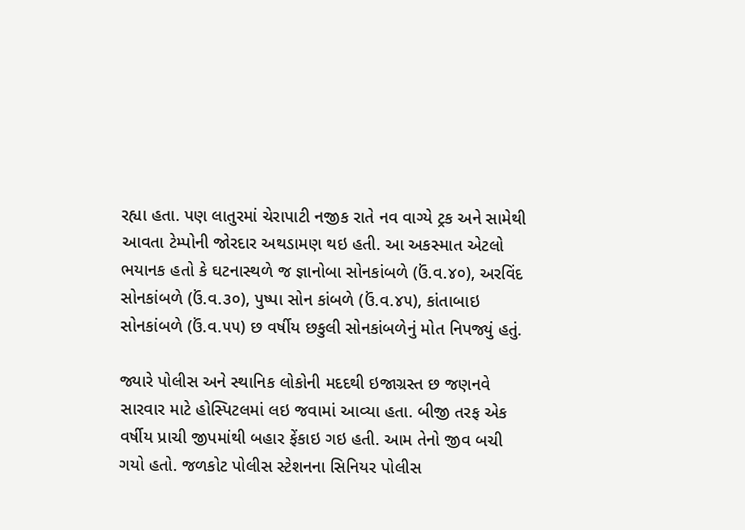રહ્યા હતા. પણ લાતુરમાં ચેરાપાટી નજીક રાતે નવ વાગ્યે ટ્રક અને સામેથી આવતા ટેમ્પોની જોરદાર અથડામણ થઇ હતી. આ અકસ્માત એટલો ભયાનક હતો કે ઘટનાસ્થળે જ જ્ઞાનોબા સોનકાંબળે (ઉં.વ.૪૦), અરવિંદ સોનકાંબળે (ઉં.વ.૩૦), પુષ્પા સોન કાંબળે (ઉં.વ.૪૫), કાંતાબાઇ સોનકાંબળે (ઉં.વ.૫૫) છ વર્ષીય છકુલી સોનકાંબળેનું મોત નિપજ્યું હતું.

જ્યારે પોલીસ અને સ્થાનિક લોકોની મદદથી ઇજાગ્રસ્ત છ જણનવે સારવાર માટે હોસ્પિટલમાં લઇ જવામાં આવ્યા હતા. બીજી તરફ એક વર્ષીય પ્રાચી જીપમાંથી બહાર ફેંકાઇ ગઇ હતી. આમ તેનો જીવ બચી ગયો હતો. જળકોટ પોલીસ સ્ટેશનના સિનિયર પોલીસ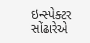ઇન્સ્પેક્ટર સોંઢારેએ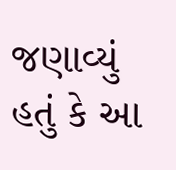જણાવ્યું હતું કે આ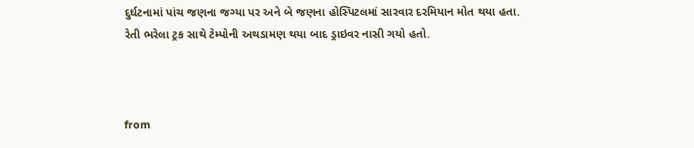દુર્ઘટનામાં પાંચ જણના જગ્યા પર અને બે જણના હોસ્પિટલમાં સારવાર દરમિયાન મોત થયા હતા. રેતી ભરેલા ટ્રક સાથે ટેમ્પોની અથડામણ થયા બાદ ડ્રાઇવર નાસી ગયો હતો.



from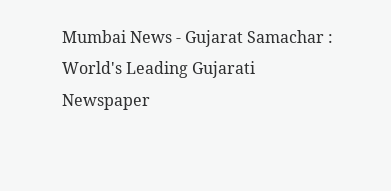Mumbai News - Gujarat Samachar : World's Leading Gujarati Newspaper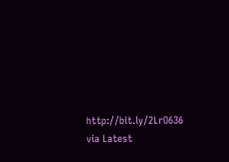http://bit.ly/2LrO636
via Latest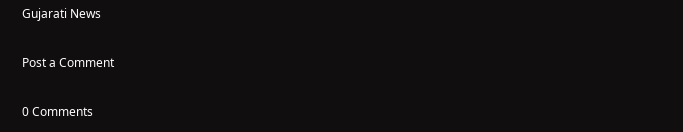Gujarati News

Post a Comment

0 Comments